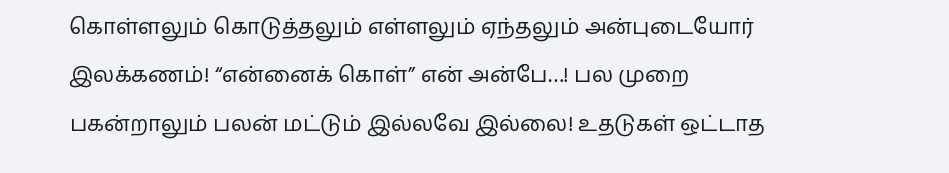கொள்ளலும் கொடுத்தலும் எள்ளலும் ஏந்தலும் அன்புடையோர் இலக்கணம்! “என்னைக் கொள்” என் அன்பே…! பல முறை பகன்றாலும் பலன் மட்டும் இல்லவே இல்லை! உதடுகள் ஒட்டாத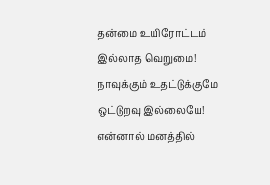தன்மை உயிரோட்டம் இல்லாத வெறுமை! நாவுக்கும் உதட்டுக்குமே ஒட்டுறவு இல்லையே! என்னால் மனத்தில்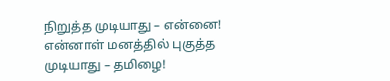நிறுத்த முடியாது – என்னை! என்னாள் மனத்தில் புகுத்த முடியாது – தமிழை!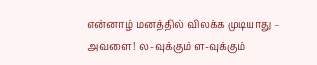என்னாழ் மனத்தில் விலக்க முடியாது – அவளை! ல-வுக்கும் ள-வுக்கும்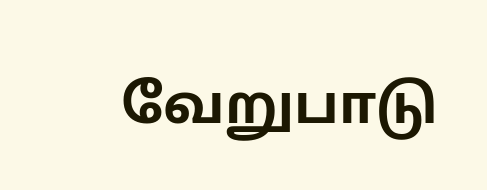வேறுபாடு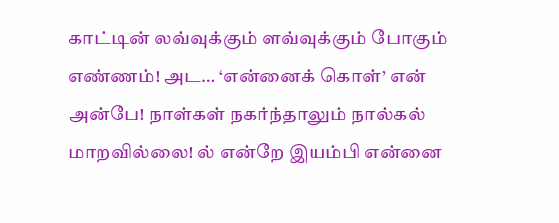காட்டின் லவ்வுக்கும் ளவ்வுக்கும் போகும் எண்ணம்! அட… ‘என்னைக் கொள்’ என் அன்பே! நாள்கள் நகர்ந்தாலும் நால்கல் மாறவில்லை! ல் என்றே இயம்பி என்னை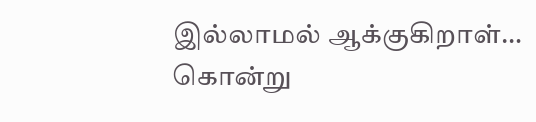இல்லாமல் ஆக்குகிறாள்… கொன்று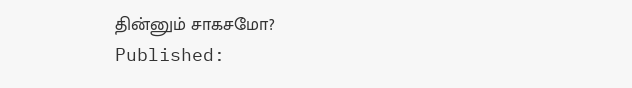தின்னும் சாகசமோ?
Published: